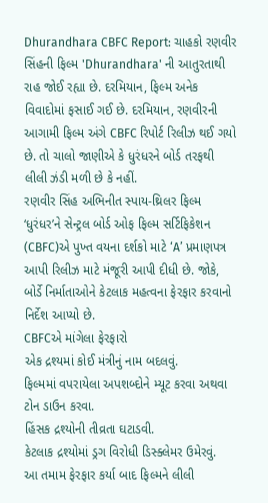Dhurandhara CBFC Report: ચાહકો રણવીર સિંહની ફિલ્મ 'Dhurandhara' ની આતુરતાથી રાહ જોઈ રહ્યા છે. દરમિયાન, ફિલ્મ અનેક વિવાદોમાં ફસાઈ ગઈ છે. દરમિયાન, રણવીરની આગામી ફિલ્મ અંગે CBFC રિપોર્ટ રિલીઝ થઈ ગયો છે. તો ચાલો જાણીએ કે ધુરંધરને બોર્ડ તરફથી લીલી ઝંડી મળી છે કે નહીં.
રણવીર સિંહ અભિનીત સ્પાય-થ્રિલર ફિલ્મ ‘ધુરંધર’ને સેન્ટ્રલ બોર્ડ ઓફ ફિલ્મ સર્ટિફિકેશન (CBFC)એ પુખ્ત વયના દર્શકો માટે ‘A’ પ્રમાણપત્ર આપી રિલીઝ માટે મંજૂરી આપી દીધી છે. જોકે, બોર્ડે નિર્માતાઓને કેટલાક મહત્વના ફેરફાર કરવાનો નિર્દેશ આપ્યો છે.
CBFCએ માંગેલા ફેરફારો
એક દ્રશ્યમાં કોઈ મંત્રીનું નામ બદલવું.
ફિલ્મમાં વપરાયેલા અપશબ્દોને મ્યૂટ કરવા અથવા ટોન ડાઉન કરવા.
હિંસક દ્રશ્યોની તીવ્રતા ઘટાડવી.
કેટલાક દ્રશ્યોમાં ડ્રગ વિરોધી ડિસ્ક્લેમર ઉમેરવું.
આ તમામ ફેરફાર કર્યા બાદ ફિલ્મને લીલી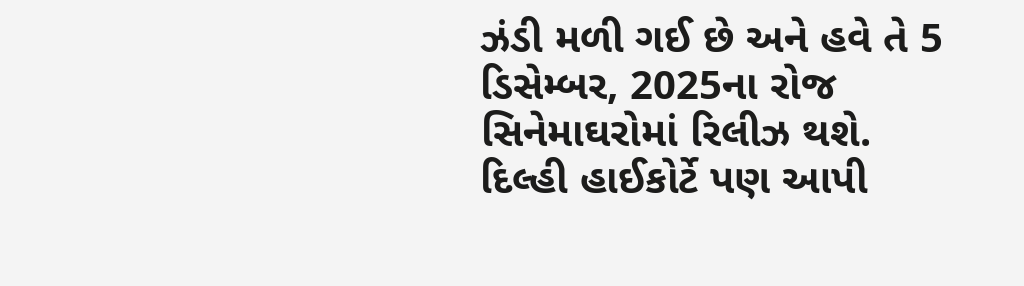ઝંડી મળી ગઈ છે અને હવે તે 5 ડિસેમ્બર, 2025ના રોજ સિનેમાઘરોમાં રિલીઝ થશે.
દિલ્હી હાઈકોર્ટે પણ આપી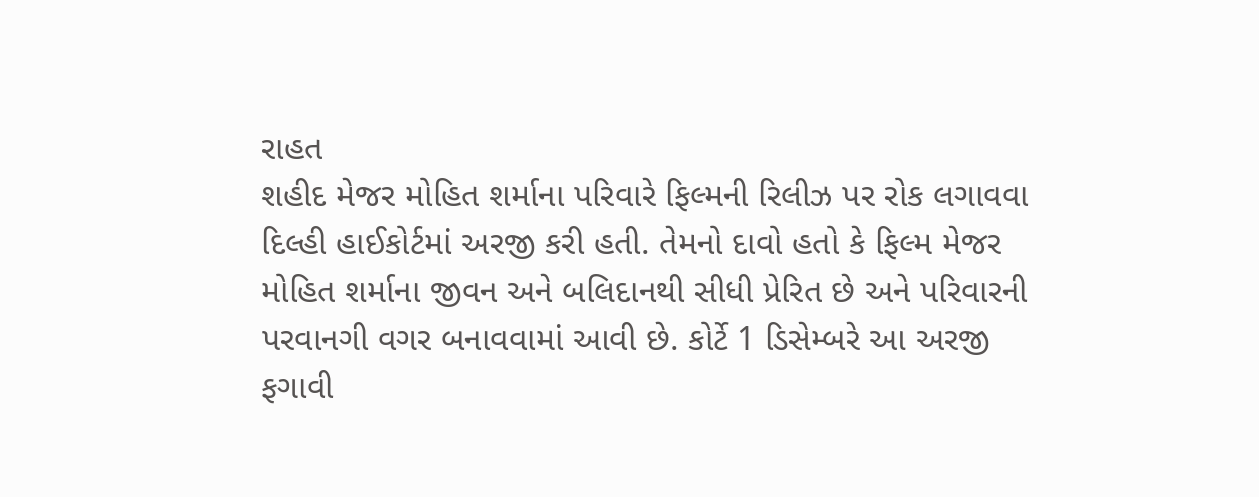રાહત
શહીદ મેજર મોહિત શર્માના પરિવારે ફિલ્મની રિલીઝ પર રોક લગાવવા દિલ્હી હાઈકોર્ટમાં અરજી કરી હતી. તેમનો દાવો હતો કે ફિલ્મ મેજર મોહિત શર્માના જીવન અને બલિદાનથી સીધી પ્રેરિત છે અને પરિવારની પરવાનગી વગર બનાવવામાં આવી છે. કોર્ટે 1 ડિસેમ્બરે આ અરજી ફગાવી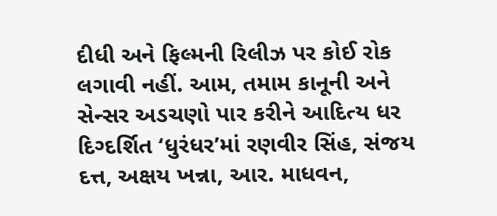દીધી અને ફિલ્મની રિલીઝ પર કોઈ રોક લગાવી નહીં. આમ, તમામ કાનૂની અને સેન્સર અડચણો પાર કરીને આદિત્ય ધર દિગ્દર્શિત ‘ધુરંધર’માં રણવીર સિંહ, સંજય દત્ત, અક્ષય ખન્ના, આર. માધવન,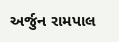અર્જુન રામપાલ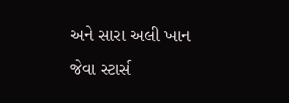અને સારા અલી ખાન જેવા સ્ટાર્સ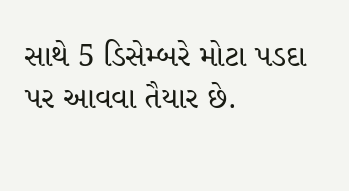સાથે 5 ડિસેમ્બરે મોટા પડદા પર આવવા તૈયાર છે.